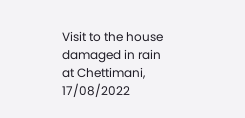Visit to the house damaged in rain at Chettimani, 17/08/2022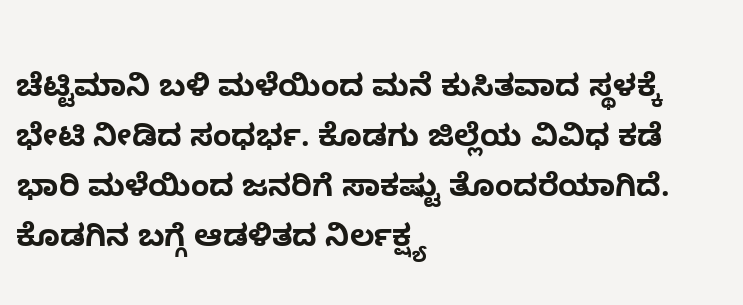ಚೆಟ್ಟಿಮಾನಿ ಬಳಿ ಮಳೆಯಿಂದ ಮನೆ ಕುಸಿತವಾದ ಸ್ಥಳಕ್ಕೆ ಭೇಟಿ ನೀಡಿದ ಸಂಧರ್ಭ. ಕೊಡಗು ಜಿಲ್ಲೆಯ ವಿವಿಧ ಕಡೆ ಭಾರಿ ಮಳೆಯಿಂದ ಜನರಿಗೆ ಸಾಕಷ್ಟು ತೊಂದರೆಯಾಗಿದೆ.
ಕೊಡಗಿನ ಬಗ್ಗೆ ಆಡಳಿತದ ನಿರ್ಲಕ್ಷ್ಯ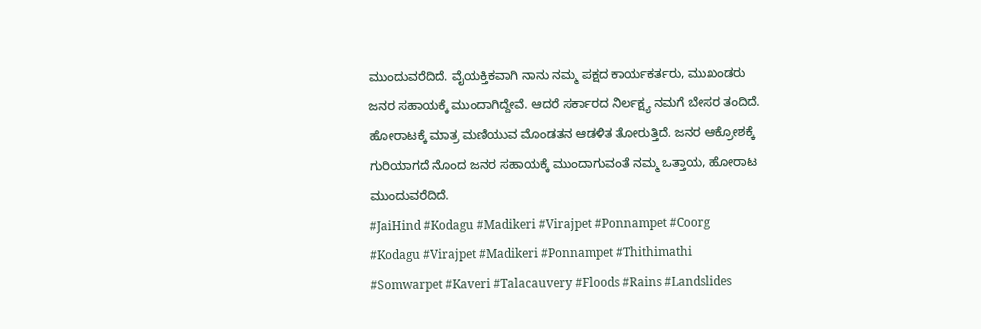ಮುಂದುವರೆದಿದೆ. ವೈಯಕ್ತಿಕವಾಗಿ ನಾನು ನಮ್ಮ ಪಕ್ಷದ ಕಾರ್ಯಕರ್ತರು, ಮುಖಂಡರು ಜನರ ಸಹಾಯಕ್ಕೆ ಮುಂದಾಗಿದ್ದೇವೆ. ಆದರೆ ಸರ್ಕಾರದ ನಿರ್ಲಕ್ಷ್ಯ ನಮಗೆ ಬೇಸರ ತಂದಿದೆ.
ಹೋರಾಟಕ್ಕೆ ಮಾತ್ರ ಮಣಿಯುವ ಮೊಂಡತನ ಆಡಳಿತ ತೋರುತ್ತಿದೆ. ಜನರ ಆಕ್ರೋಶಕ್ಕೆ ಗುರಿಯಾಗದೆ ನೊಂದ ಜನರ ಸಹಾಯಕ್ಕೆ ಮುಂದಾಗುವಂತೆ ನಮ್ಮ ಒತ್ತಾಯ, ಹೋರಾಟ ಮುಂದುವರೆದಿದೆ.
#JaiHind #Kodagu #Madikeri #Virajpet #Ponnampet #Coorg #Kodagu #Virajpet #Madikeri #Ponnampet #Thithimathi #Somwarpet #Kaveri #Talacauvery #Floods #Rains #Landslides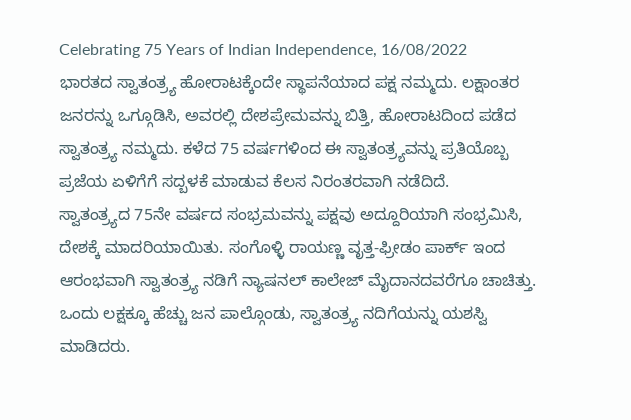Celebrating 75 Years of Indian Independence, 16/08/2022
ಭಾರತದ ಸ್ವಾತಂತ್ರ್ಯ ಹೋರಾಟಕ್ಕೆಂದೇ ಸ್ಥಾಪನೆಯಾದ ಪಕ್ಷ ನಮ್ಮದು. ಲಕ್ಷಾಂತರ ಜನರನ್ನು ಒಗ್ಗೂಡಿಸಿ, ಅವರಲ್ಲಿ ದೇಶಪ್ರೇಮವನ್ನು ಬಿತ್ತಿ, ಹೋರಾಟದಿಂದ ಪಡೆದ ಸ್ವಾತಂತ್ರ್ಯ ನಮ್ಮದು. ಕಳೆದ 75 ವರ್ಷಗಳಿಂದ ಈ ಸ್ವಾತಂತ್ರ್ಯವನ್ನು ಪ್ರತಿಯೊಬ್ಬ ಪ್ರಜೆಯ ಏಳಿಗೆಗೆ ಸದ್ಬಳಕೆ ಮಾಡುವ ಕೆಲಸ ನಿರಂತರವಾಗಿ ನಡೆದಿದೆ.
ಸ್ವಾತಂತ್ರ್ಯದ 75ನೇ ವರ್ಷದ ಸಂಭ್ರಮವನ್ನು ಪಕ್ಷವು ಅದ್ದೂರಿಯಾಗಿ ಸಂಭ್ರಮಿಸಿ, ದೇಶಕ್ಕೆ ಮಾದರಿಯಾಯಿತು. ಸಂಗೊಳ್ಳಿ ರಾಯಣ್ಣ ವೃತ್ತ-ಫ್ರೀಡಂ ಪಾರ್ಕ್ ಇಂದ ಆರಂಭವಾಗಿ ಸ್ವಾತಂತ್ರ್ಯ ನಡಿಗೆ ನ್ಯಾಷನಲ್ ಕಾಲೇಜ್ ಮೈದಾನದವರೆಗೂ ಚಾಚಿತ್ತು. ಒಂದು ಲಕ್ಷಕ್ಕೂ ಹೆಚ್ಚು ಜನ ಪಾಲ್ಗೊಂಡು, ಸ್ವಾತಂತ್ರ್ಯ ನದಿಗೆಯನ್ನು ಯಶಸ್ವಿ ಮಾಡಿದರು.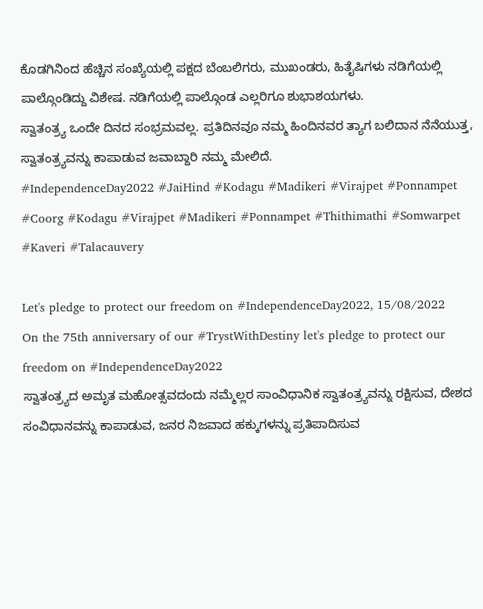ಕೊಡಗಿನಿಂದ ಹೆಚ್ಚಿನ ಸಂಖ್ಯೆಯಲ್ಲಿ ಪಕ್ಷದ ಬೆಂಬಲಿಗರು, ಮುಖಂಡರು, ಹಿತೈಷಿಗಳು ನಡಿಗೆಯಲ್ಲಿ ಪಾಲ್ಗೊಂಡಿದ್ದು ವಿಶೇಷ. ನಡಿಗೆಯಲ್ಲಿ ಪಾಲ್ಗೊಂಡ ಎಲ್ಲರಿಗೂ ಶುಭಾಶಯಗಳು.
ಸ್ವಾತಂತ್ರ್ಯ ಒಂದೇ ದಿನದ ಸಂಭ್ರಮವಲ್ಲ. ಪ್ರತಿದಿನವೂ ನಮ್ಮ ಹಿಂದಿನವರ ತ್ಯಾಗ ಬಲಿದಾನ ನೆನೆಯುತ್ತ, ಸ್ವಾತಂತ್ರ್ಯವನ್ನು ಕಾಪಾಡುವ ಜವಾಬ್ದಾರಿ ನಮ್ಮ ಮೇಲಿದೆ.
#IndependenceDay2022 #JaiHind #Kodagu #Madikeri #Virajpet #Ponnampet #Coorg #Kodagu #Virajpet #Madikeri #Ponnampet #Thithimathi #Somwarpet #Kaveri #Talacauvery

Let's pledge to protect our freedom on #IndependenceDay2022, 15/08/2022
On the 75th anniversary of our #TrystWithDestiny let's pledge to protect our freedom on #IndependenceDay2022
ಸ್ವಾತಂತ್ರ್ಯದ ಅಮೃತ ಮಹೋತ್ಸವದಂದು ನಮ್ಮೆಲ್ಲರ ಸಾಂವಿಧಾನಿಕ ಸ್ವಾತಂತ್ರ್ಯವನ್ನು ರಕ್ಷಿಸುವ, ದೇಶದ ಸಂವಿಧಾನವನ್ನು ಕಾಪಾಡುವ, ಜನರ ನಿಜವಾದ ಹಕ್ಕುಗಳನ್ನು ಪ್ರತಿಪಾದಿಸುವ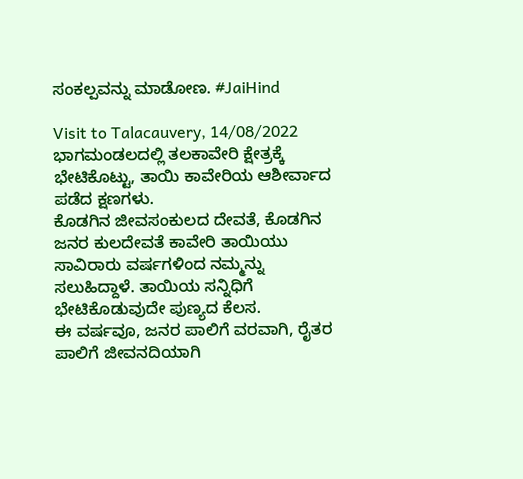ಸಂಕಲ್ಪವನ್ನು ಮಾಡೋಣ. #JaiHind

Visit to Talacauvery, 14/08/2022
ಭಾಗಮಂಡಲದಲ್ಲಿ ತಲಕಾವೇರಿ ಕ್ಷೇತ್ರಕ್ಕೆ ಭೇಟಿಕೊಟ್ಟು, ತಾಯಿ ಕಾವೇರಿಯ ಆಶೀರ್ವಾದ ಪಡೆದ ಕ್ಷಣಗಳು.
ಕೊಡಗಿನ ಜೀವಸಂಕುಲದ ದೇವತೆ, ಕೊಡಗಿನ ಜನರ ಕುಲದೇವತೆ ಕಾವೇರಿ ತಾಯಿಯು ಸಾವಿರಾರು ವರ್ಷಗಳಿಂದ ನಮ್ಮನ್ನು ಸಲುಹಿದ್ದಾಳೆ. ತಾಯಿಯ ಸನ್ನಿಧಿಗೆ ಭೇಟಿಕೊಡುವುದೇ ಪುಣ್ಯದ ಕೆಲಸ.
ಈ ವರ್ಷವೂ, ಜನರ ಪಾಲಿಗೆ ವರವಾಗಿ, ರೈತರ ಪಾಲಿಗೆ ಜೀವನದಿಯಾಗಿ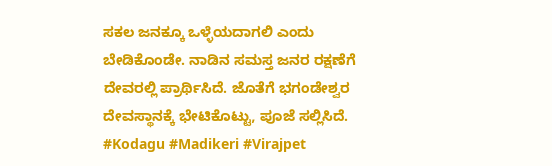ಸಕಲ ಜನಕ್ಕೂ ಒಳ್ಳೆಯದಾಗಲಿ ಎಂದು ಬೇಡಿಕೊಂಡೇ. ನಾಡಿನ ಸಮಸ್ತ ಜನರ ರಕ್ಷಣೆಗೆ ದೇವರಲ್ಲಿ ಪ್ರಾರ್ಥಿಸಿದೆ. ಜೊತೆಗೆ ಭಗಂಡೇಶ್ವರ ದೇವಸ್ಥಾನಕ್ಕೆ ಭೇಟಿಕೊಟ್ಟು, ಪೂಜೆ ಸಲ್ಲಿಸಿದೆ.
#Kodagu #Madikeri #Virajpet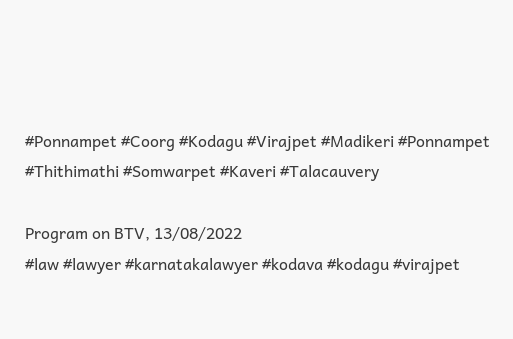#Ponnampet #Coorg #Kodagu #Virajpet #Madikeri #Ponnampet #Thithimathi #Somwarpet #Kaveri #Talacauvery

Program on BTV, 13/08/2022
#law #lawyer #karnatakalawyer #kodava #kodagu #virajpet